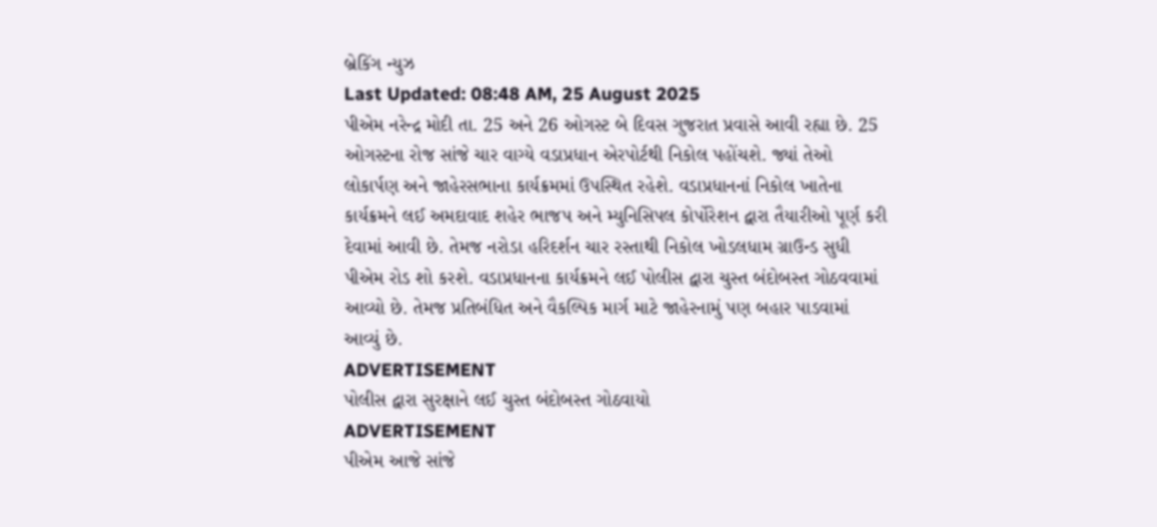બ્રેકિંગ ન્યુઝ
Last Updated: 08:48 AM, 25 August 2025
પીએમ નરેન્દ્ર મોદી તા. 25 અને 26 ઓગસ્ટ બે દિવસ ગુજરાત પ્રવાસે આવી રહ્યા છે. 25 ઓગસ્ટના રોજ સાંજે ચાર વાગ્યે વડાપ્રધાન એરપોર્ટથી નિકોલ પહોંચશે. જ્યાં તેઓ લોકાર્પણ અને જાહેરસભાના કાર્યક્રમમાં ઉપસ્થિત રહેશે. વડાપ્રધાનનાં નિકોલ ખાતેના કાર્યક્રમને લઈ અમદાવાદ શહેર ભાજપ અને મ્યુનિસિપલ કોર્પોરેશન દ્વારા તૈયારીઓ પૂર્ણ કરી દેવામાં આવી છે. તેમજ નરોડા હરિદર્શન ચાર રસ્તાથી નિકોલ ખોડલધામ ગ્રાઉન્ડ સુધી પીએમ રોડ શો કરશે. વડાપ્રધાનના કાર્યક્રમને લઈ પોલીસ દ્વારા ચુસ્ત બંદોબસ્ત ગોઠવવામાં આવ્યો છે. તેમજ પ્રતિબંધિત અને વૈકલ્પિક માર્ગ માટે જાહેરનામું પણ બહાર પાડવામાં આવ્યું છે.
ADVERTISEMENT
પોલીસ દ્વારા સુરક્ષાને લઈ ચુસ્ત બંદોબસ્ત ગોઠવાયો
ADVERTISEMENT
પીએમ આજે સાંજે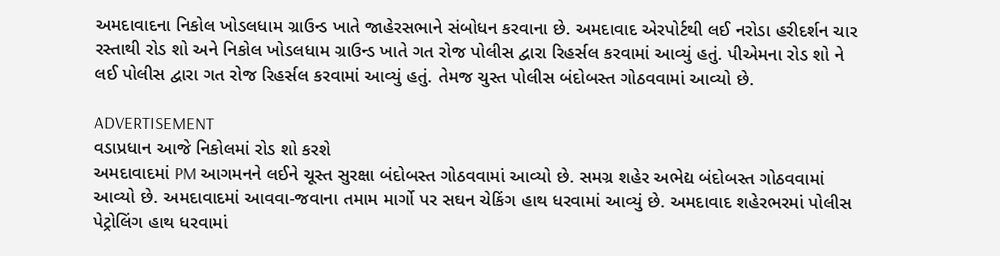અમદાવાદના નિકોલ ખોડલધામ ગ્રાઉન્ડ ખાતે જાહેરસભાને સંબોધન કરવાના છે. અમદાવાદ એરપોર્ટથી લઈ નરોડા હરીદર્શન ચાર રસ્તાથી રોડ શો અને નિકોલ ખોડલધામ ગ્રાઉન્ડ ખાતે ગત રોજ પોલીસ દ્વારા રિહર્સલ કરવામાં આવ્યું હતું. પીએમના રોડ શો ને લઈ પોલીસ દ્વારા ગત રોજ રિહર્સલ કરવામાં આવ્યું હતું. તેમજ ચુસ્ત પોલીસ બંદોબસ્ત ગોઠવવામાં આવ્યો છે.

ADVERTISEMENT
વડાપ્રધાન આજે નિકોલમાં રોડ શો કરશે
અમદાવાદમાં PM આગમનને લઈને ચૂસ્ત સુરક્ષા બંદોબસ્ત ગોઠવવામાં આવ્યો છે. સમગ્ર શહેર અભેદ્ય બંદોબસ્ત ગોઠવવામાં આવ્યો છે. અમદાવાદમાં આવવા-જવાના તમામ માર્ગો પર સઘન ચેકિંગ હાથ ધરવામાં આવ્યું છે. અમદાવાદ શહેરભરમાં પોલીસ પેટ્રોલિંગ હાથ ધરવામાં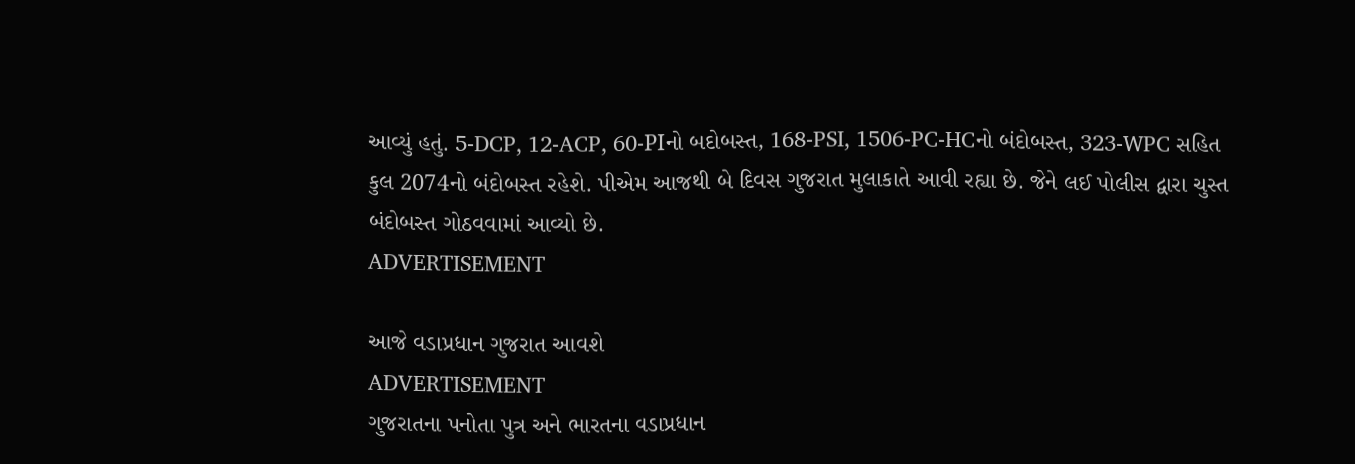આવ્યું હતું. 5-DCP, 12-ACP, 60-PIનો બદોબસ્ત, 168-PSI, 1506-PC-HCનો બંદોબસ્ત, 323-WPC સહિત કુલ 2074નો બંદોબસ્ત રહેશે. પીએમ આજથી બે દિવસ ગુજરાત મુલાકાતે આવી રહ્યા છે. જેને લઈ પોલીસ દ્વારા ચુસ્ત બંદોબસ્ત ગોઠવવામાં આવ્યો છે.
ADVERTISEMENT

આજે વડાપ્રધાન ગુજરાત આવશે
ADVERTISEMENT
ગુજરાતના પનોતા પુત્ર અને ભારતના વડાપ્રધાન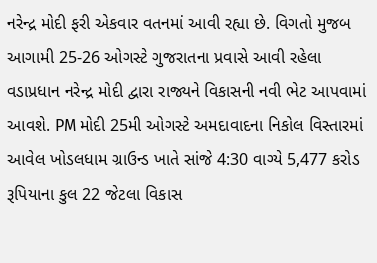નરેન્દ્ર મોદી ફરી એકવાર વતનમાં આવી રહ્યા છે. વિગતો મુજબ આગામી 25-26 ઓગસ્ટે ગુજરાતના પ્રવાસે આવી રહેલા વડાપ્રધાન નરેન્દ્ર મોદી દ્વારા રાજ્યને વિકાસની નવી ભેટ આપવામાં આવશે. PM મોદી 25મી ઓગસ્ટે અમદાવાદના નિકોલ વિસ્તારમાં આવેલ ખોડલધામ ગ્રાઉન્ડ ખાતે સાંજે 4:30 વાગ્યે 5,477 કરોડ રૂપિયાના કુલ 22 જેટલા વિકાસ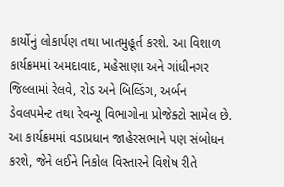કાર્યોનું લોકાર્પણ તથા ખાતમુહૂર્ત કરશે. આ વિશાળ કાર્યક્રમમાં અમદાવાદ, મહેસાણા અને ગાંધીનગર જિલ્લામાં રેલવે, રોડ અને બિલ્ડિંગ, અર્બન ડેવલપમેન્ટ તથા રેવન્યૂ વિભાગોના પ્રોજેક્ટો સામેલ છે. આ કાર્યક્રમમાં વડાપ્રધાન જાહેરસભાને પણ સંબોધન કરશે, જેને લઈને નિકોલ વિસ્તારને વિશેષ રીતે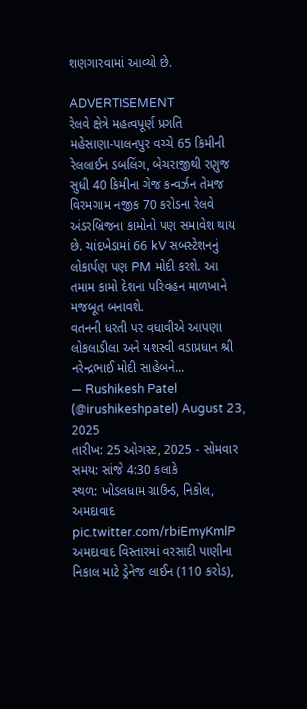શણગારવામાં આવ્યો છે.

ADVERTISEMENT
રેલવે ક્ષેત્રે મહત્વપૂર્ણ પ્રગતિ
મહેસાણા-પાલનપુર વચ્ચે 65 કિમીની રેલલાઈન ડબલિંગ, બેચરાજીથી રણુજ સુધી 40 કિમીના ગેજ કન્વર્ઝન તેમજ વિરમગામ નજીક 70 કરોડના રેલવે અંડરબ્રિજના કામોનો પણ સમાવેશ થાય છે. ચાંદખેડામાં 66 kV સબસ્ટેશનનું લોકાર્પણ પણ PM મોદી કરશે. આ તમામ કામો દેશના પરિવહન માળખાને મજબૂત બનાવશે.
વતનની ધરતી પર વધાવીએ આપણા લોકલાડીલા અને યશસ્વી વડાપ્રધાન શ્રી નરેન્દ્રભાઈ મોદી સાહેબને...
— Rushikesh Patel (@irushikeshpatel) August 23, 2025
તારીખ: 25 ઓગસ્ટ, 2025 - સોમવાર
સમય: સાંજે 4:30 કલાકે
સ્થળ: ખોડલધામ ગ્રાઉન્ડ, નિકોલ, અમદાવાદ pic.twitter.com/rbiEmyKmlP
અમદાવાદ વિસ્તારમાં વરસાદી પાણીના નિકાલ માટે ડ્રેનેજ લાઈન (110 કરોડ),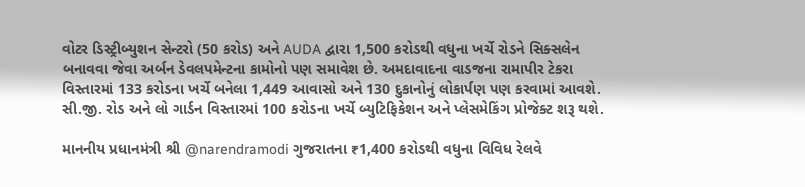વોટર ડિસ્ટ્રીબ્યુશન સેન્ટરો (50 કરોડ) અને AUDA દ્વારા 1,500 કરોડથી વધુના ખર્ચે રોડને સિક્સલેન બનાવવા જેવા અર્બન ડેવલપમેન્ટના કામોનો પણ સમાવેશ છે. અમદાવાદના વાડજના રામાપીર ટેકરા વિસ્તારમાં 133 કરોડના ખર્ચે બનેલા 1,449 આવાસો અને 130 દુકાનોનું લોકાર્પણ પણ કરવામાં આવશે. સી.જી. રોડ અને લો ગાર્ડન વિસ્તારમાં 100 કરોડના ખર્ચે બ્યુટિફિકેશન અને પ્લેસમેકિંગ પ્રોજેક્ટ શરૂ થશે.

માનનીય પ્રધાનમંત્રી શ્રી @narendramodi ગુજરાતના ₹1,400 કરોડથી વધુના વિવિધ રેલવે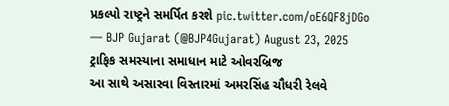પ્રકલ્પો રાષ્ટ્રને સમર્પિત કરશે pic.twitter.com/oE6QF8jDGo
— BJP Gujarat (@BJP4Gujarat) August 23, 2025
ટ્રાફિક સમસ્યાના સમાધાન માટે ઓવરબ્રિજ
આ સાથે અસારવા વિસ્તારમાં અમરસિંહ ચૌધરી રેલવે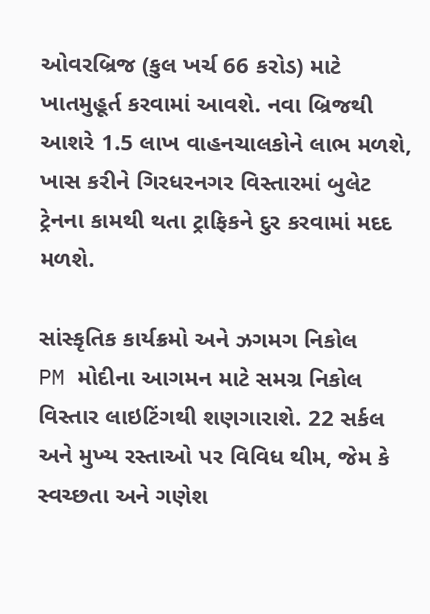ઓવરબ્રિજ (કુલ ખર્ચ 66 કરોડ) માટે ખાતમુહૂર્ત કરવામાં આવશે. નવા બ્રિજથી આશરે 1.5 લાખ વાહનચાલકોને લાભ મળશે, ખાસ કરીને ગિરધરનગર વિસ્તારમાં બુલેટ ટ્રેનના કામથી થતા ટ્રાફિકને દુર કરવામાં મદદ મળશે.

સાંસ્કૃતિક કાર્યક્રમો અને ઝગમગ નિકોલ
PM મોદીના આગમન માટે સમગ્ર નિકોલ વિસ્તાર લાઇટિંગથી શણગારાશે. 22 સર્કલ અને મુખ્ય રસ્તાઓ પર વિવિધ થીમ, જેમ કે સ્વચ્છતા અને ગણેશ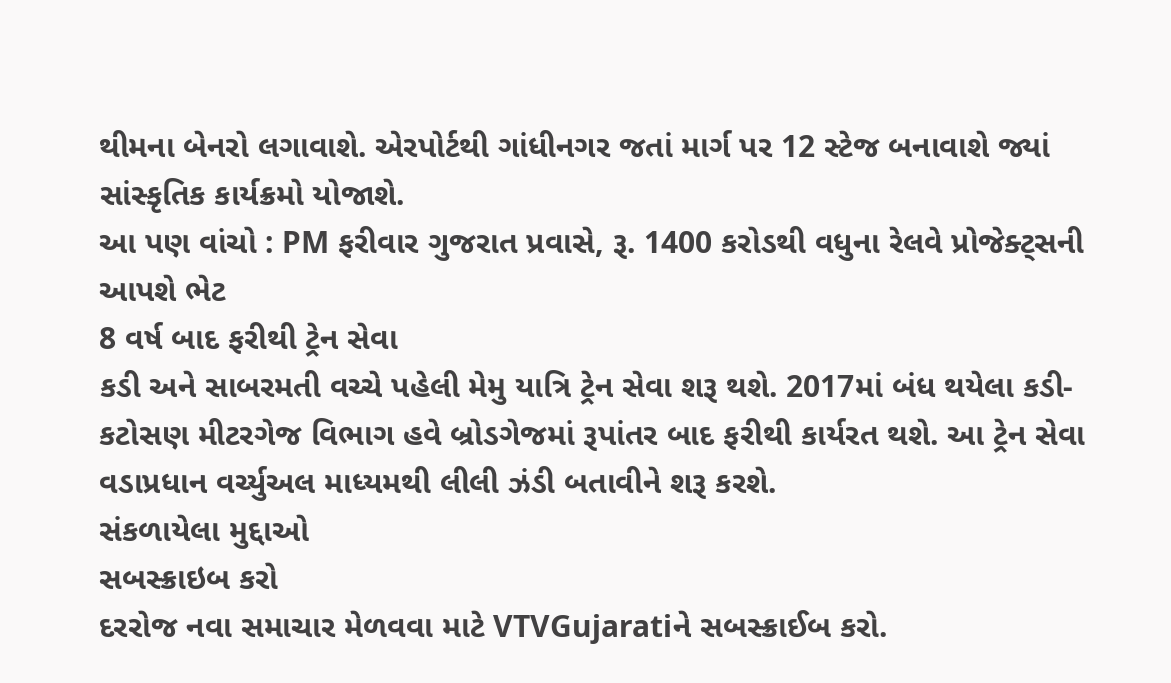થીમના બેનરો લગાવાશે. એરપોર્ટથી ગાંધીનગર જતાં માર્ગ પર 12 સ્ટેજ બનાવાશે જ્યાં સાંસ્કૃતિક કાર્યક્રમો યોજાશે.
આ પણ વાંચો : PM ફરીવાર ગુજરાત પ્રવાસે, રૂ. 1400 કરોડથી વધુના રેલવે પ્રોજેક્ટ્સની આપશે ભેટ
8 વર્ષ બાદ ફરીથી ટ્રેન સેવા
કડી અને સાબરમતી વચ્ચે પહેલી મેમુ યાત્રિ ટ્રેન સેવા શરૂ થશે. 2017માં બંધ થયેલા કડી-કટોસણ મીટરગેજ વિભાગ હવે બ્રોડગેજમાં રૂપાંતર બાદ ફરીથી કાર્યરત થશે. આ ટ્રેન સેવા વડાપ્રધાન વર્ચ્યુઅલ માધ્યમથી લીલી ઝંડી બતાવીને શરૂ કરશે.
સંકળાયેલા મુદ્દાઓ
સબસ્ક્રાઇબ કરો
દરરોજ નવા સમાચાર મેળવવા માટે VTVGujaratiને સબસ્ક્રાઈબ કરો.